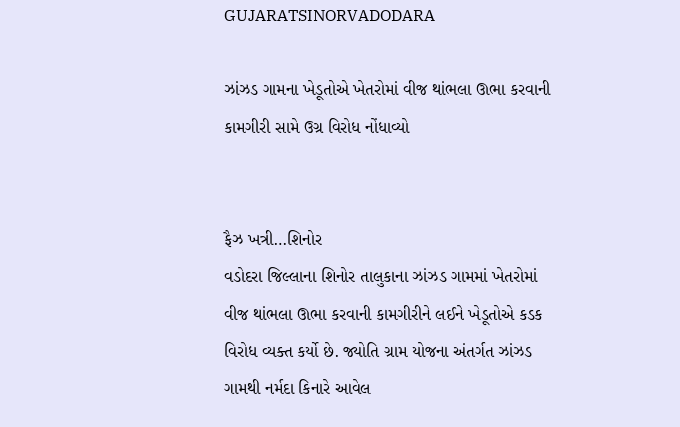GUJARATSINORVADODARA

ઝાંઝડ ગામના ખેડૂતોએ ખેતરોમાં વીજ થાંભલા ઊભા કરવાની કામગીરી સામે ઉગ્ર વિરોધ નોંધાવ્યો


ફૈઝ ખત્રી…શિનોર
વડોદરા જિલ્લાના શિનોર તાલુકાના ઝાંઝડ ગામમાં ખેતરોમાં વીજ થાંભલા ઊભા કરવાની કામગીરીને લઈને ખેડૂતોએ કડક વિરોધ વ્યક્ત કર્યો છે. જ્યોતિ ગ્રામ યોજના અંતર્ગત ઝાંઝડ ગામથી નર્મદા કિનારે આવેલ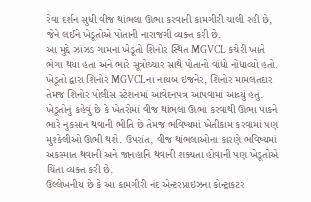રેવા દર્શન સુધી વીજ થાંભલા ઊભા કરવાની કામગીરી ચાલી રહી છે, જેને લઈને ખેડૂતોએ પોતાની નારાજગી વ્યક્ત કરી છે.
આ મુદ્દે ઝાંઝડ ગામના ખેડૂતો શિનોર સ્થિત MGVCL કચેરી ખાતે ભેગા થયા હતા અને ભારે સૂત્રોચ્ચાર સાથે પોતાનો વાંધો નોંધાવ્યો હતો. ખેડૂતો દ્વારા શિનોર MGVCLના નાયબ ઇજનેર, શિનોર મામલતદાર તેમજ શિનોર પોલીસ સ્ટેશનમાં આવેદનપત્ર આપવામાં આવ્યું હતું.
ખેડૂતોનું કહેવું છે કે ખેતરોમાં વીજ થાંભલા ઊભા કરવાથી ઊભા પાકને ભારે નુકસાન થવાની ભીતિ છે તેમજ ભવિષ્યમાં ખેતીકામ કરવામાં પણ મુશ્કેલીઓ ઊભી થશે. ઉપરાંત, વીજ થાંભલાઓના કારણે ભવિષ્યમાં અકસ્માત થવાની અને જાનહાનિ થવાની શક્યતા હોવાની પણ ખેડૂતોએ ચિંતા વ્યક્ત કરી છે.
ઉલ્લેખનીય છે કે આ કામગીરી નંદ એન્ટરપ્રાઇઝના કોન્ટ્રાકટર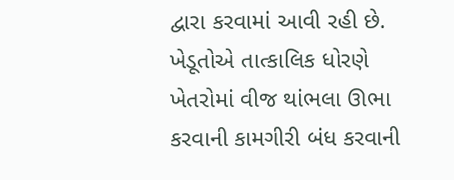દ્વારા કરવામાં આવી રહી છે. ખેડૂતોએ તાત્કાલિક ધોરણે ખેતરોમાં વીજ થાંભલા ઊભા કરવાની કામગીરી બંધ કરવાની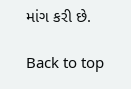માંગ કરી છે.

Back to top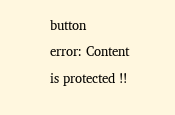button
error: Content is protected !!